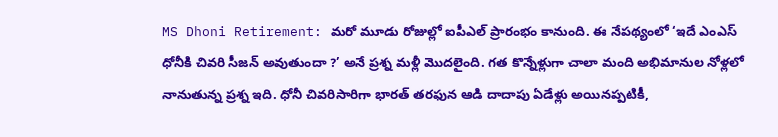MS Dhoni Retirement: మరో మూడు రోజుల్లో ఐపీఎల్ ప్రారంభం కానుంది. ఈ నేపథ్యంలో ‘ఇదే ఎంఎస్ ధోనీకి చివరి సీజన్ అవుతుందా ?’ అనే ప్రశ్న మళ్లీ మొదలైంది. గత కొన్నేళ్లుగా చాలా మంది అభిమానుల నోళ్లలో నానుతున్న ప్రశ్న ఇది. ధోనీ చివరిసారిగా భారత్ తరఫున ఆడి దాదాపు ఏడేళ్లు అయినప్పటికీ,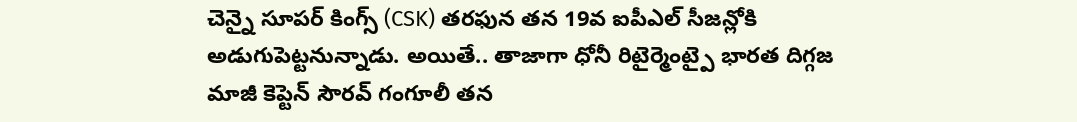చెన్నై సూపర్ కింగ్స్ (CSK) తరఫున తన 19వ ఐపీఎల్ సీజన్లోకి అడుగుపెట్టనున్నాడు. అయితే.. తాజాగా ధోనీ రిటైర్మెంట్పై భారత దిగ్గజ మాజీ కెప్టెన్ సౌరవ్ గంగూలీ తన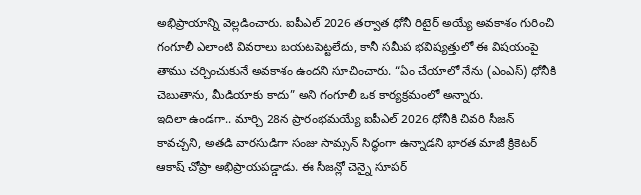అభిప్రాయాన్ని వెల్లడించారు. ఐపీఎల్ 2026 తర్వాత ధోనీ రిటైర్ అయ్యే అవకాశం గురించి గంగూలీ ఎలాంటి వివరాలు బయటపెట్టలేదు, కానీ సమీప భవిష్యత్తులో ఈ విషయంపై తాము చర్చించుకునే అవకాశం ఉందని సూచించారు. “ఏం చేయాలో నేను (ఎంఎస్) ధోనీకి చెబుతాను, మీడియాకు కాదు” అని గంగూలీ ఒక కార్యక్రమంలో అన్నారు.
ఇదిలా ఉండగా.. మార్చి 28న ప్రారంభమయ్యే ఐపీఎల్ 2026 ధోనీకి చివరి సీజన్ కావచ్చని, అతడి వారసుడిగా సంజు సామ్సన్ సిద్ధంగా ఉన్నాడని భారత మాజీ క్రికెటర్ ఆకాష్ చోప్రా అభిప్రాయపడ్డాడు. ఈ సీజన్లో చెన్నై సూపర్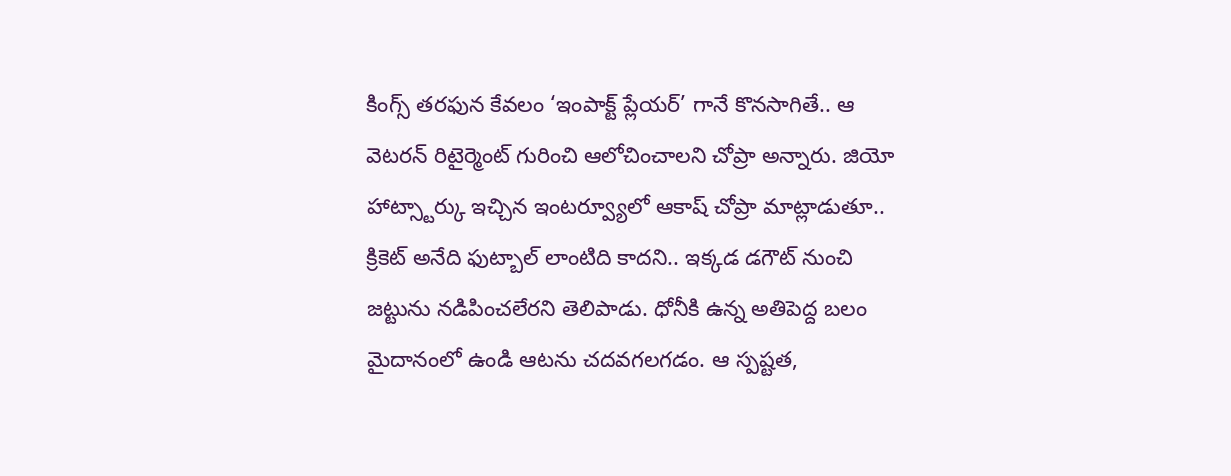కింగ్స్ తరఫున కేవలం ‘ఇంపాక్ట్ ప్లేయర్’ గానే కొనసాగితే.. ఆ వెటరన్ రిటైర్మెంట్ గురించి ఆలోచించాలని చోప్రా అన్నారు. జియో హాట్స్టార్కు ఇచ్చిన ఇంటర్వ్యూలో ఆకాష్ చోప్రా మాట్లాడుతూ.. క్రికెట్ అనేది ఫుట్బాల్ లాంటిది కాదని.. ఇక్కడ డగౌట్ నుంచి జట్టును నడిపించలేరని తెలిపాడు. ధోనీకి ఉన్న అతిపెద్ద బలం మైదానంలో ఉండి ఆటను చదవగలగడం. ఆ స్పష్టత,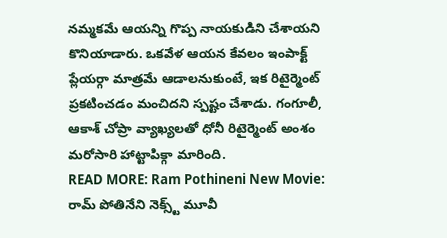నమ్మకమే ఆయన్ని గొప్ప నాయకుడిని చేశాయని కొనియాడారు. ఒకవేళ ఆయన కేవలం ఇంపాక్ట్ ప్లేయర్గా మాత్రమే ఆడాలనుకుంటే, ఇక రిటైర్మెంట్ ప్రకటించడం మంచిదని స్పష్టం చేశాడు. గంగూలీ, ఆకాశ్ చోప్రా వ్యాఖ్యలతో ధోనీ రిటైర్మెంట్ అంశం మరోసారి హాట్టాపిక్గా మారింది.
READ MORE: Ram Pothineni New Movie: రామ్ పోతినేని నెక్స్ట్ మూవీ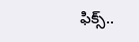ఫిక్స్..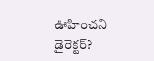ఊహించని డైరెక్టర్?